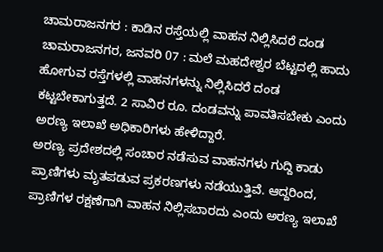ಚಾಮರಾಜನಗರ : ಕಾಡಿನ ರಸ್ತೆಯಲ್ಲಿ ವಾಹನ ನಿಲ್ಲಿಸಿದರೆ ದಂಡ
ಚಾಮರಾಜನಗರ, ಜನವರಿ 07 : ಮಲೆ ಮಹದೇಶ್ವರ ಬೆಟ್ಟದಲ್ಲಿ ಹಾದು ಹೋಗುವ ರಸ್ತೆಗಳಲ್ಲಿ ವಾಹನಗಳನ್ನು ನಿಲ್ಲಿಸಿದರೆ ದಂಡ ಕಟ್ಟಬೇಕಾಗುತ್ತದೆ. 2 ಸಾವಿರ ರೂ. ದಂಡವನ್ನು ಪಾವತಿಸಬೇಕು ಎಂದು ಅರಣ್ಯ ಇಲಾಖೆ ಅಧಿಕಾರಿಗಳು ಹೇಳಿದ್ದಾರೆ.
ಅರಣ್ಯ ಪ್ರದೇಶದಲ್ಲಿ ಸಂಚಾರ ನಡೆಸುವ ವಾಹನಗಳು ಗುದ್ದಿ ಕಾಡು ಪ್ರಾಣಿಗಳು ಮೃತಪಡುವ ಪ್ರಕರಣಗಳು ನಡೆಯುತ್ತಿವೆ. ಆದ್ದರಿಂದ, ಪ್ರಾಣಿಗಳ ರಕ್ಷಣೆಗಾಗಿ ವಾಹನ ನಿಲ್ಲಿಸಬಾರದು ಎಂದು ಅರಣ್ಯ ಇಲಾಖೆ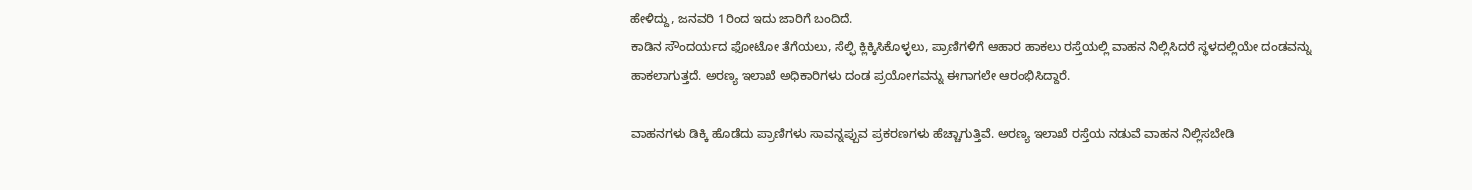ಹೇಳಿದ್ದು, ಜನವರಿ 1ರಿಂದ ಇದು ಜಾರಿಗೆ ಬಂದಿದೆ.
ಕಾಡಿನ ಸೌಂದರ್ಯದ ಫೋಟೋ ತೆಗೆಯಲು, ಸೆಲ್ಫಿ ಕ್ಲಿಕ್ಕಿಸಿಕೊಳ್ಳಲು, ಪ್ರಾಣಿಗಳಿಗೆ ಆಹಾರ ಹಾಕಲು ರಸ್ತೆಯಲ್ಲಿ ವಾಹನ ನಿಲ್ಲಿಸಿದರೆ ಸ್ಥಳದಲ್ಲಿಯೇ ದಂಡವನ್ನು ಹಾಕಲಾಗುತ್ತದೆ. ಅರಣ್ಯ ಇಲಾಖೆ ಅಧಿಕಾರಿಗಳು ದಂಡ ಪ್ರಯೋಗವನ್ನು ಈಗಾಗಲೇ ಆರಂಭಿಸಿದ್ದಾರೆ.

ವಾಹನಗಳು ಡಿಕ್ಕಿ ಹೊಡೆದು ಪ್ರಾಣಿಗಳು ಸಾವನ್ನಪ್ಪುವ ಪ್ರಕರಣಗಳು ಹೆಚ್ಚಾಗುತ್ತಿವೆ. ಅರಣ್ಯ ಇಲಾಖೆ ರಸ್ತೆಯ ನಡುವೆ ವಾಹನ ನಿಲ್ಲಿಸಬೇಡಿ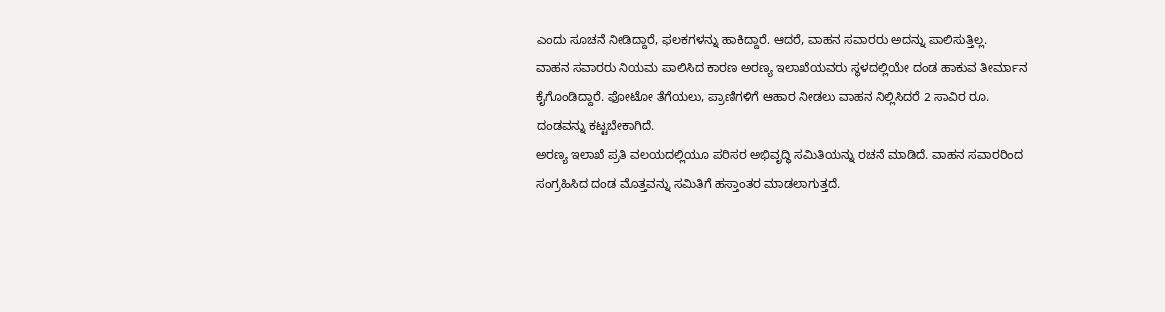ಎಂದು ಸೂಚನೆ ನೀಡಿದ್ದಾರೆ, ಫಲಕಗಳನ್ನು ಹಾಕಿದ್ದಾರೆ. ಆದರೆ, ವಾಹನ ಸವಾರರು ಅದನ್ನು ಪಾಲಿಸುತ್ತಿಲ್ಲ.
ವಾಹನ ಸವಾರರು ನಿಯಮ ಪಾಲಿಸಿದ ಕಾರಣ ಅರಣ್ಯ ಇಲಾಖೆಯವರು ಸ್ಥಳದಲ್ಲಿಯೇ ದಂಡ ಹಾಕುವ ತೀರ್ಮಾನ ಕೈಗೊಂಡಿದ್ದಾರೆ. ಫೋಟೋ ತೆಗೆಯಲು, ಪ್ರಾಣಿಗಳಿಗೆ ಆಹಾರ ನೀಡಲು ವಾಹನ ನಿಲ್ಲಿಸಿದರೆ 2 ಸಾವಿರ ರೂ. ದಂಡವನ್ನು ಕಟ್ಟಬೇಕಾಗಿದೆ.
ಅರಣ್ಯ ಇಲಾಖೆ ಪ್ರತಿ ವಲಯದಲ್ಲಿಯೂ ಪರಿಸರ ಅಭಿವೃದ್ಧಿ ಸಮಿತಿಯನ್ನು ರಚನೆ ಮಾಡಿದೆ. ವಾಹನ ಸವಾರರಿಂದ ಸಂಗ್ರಹಿಸಿದ ದಂಡ ಮೊತ್ತವನ್ನು ಸಮಿತಿಗೆ ಹಸ್ತಾಂತರ ಮಾಡಲಾಗುತ್ತದೆ.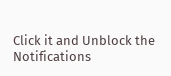Click it and Unblock the Notifications